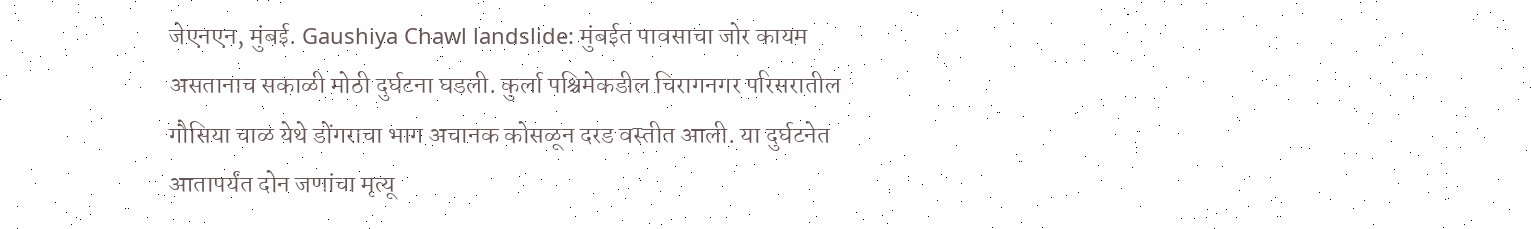जेएनएन, मुंबई. Gaushiya Chawl landslide: मुंबईत पावसाचा जोर कायम असतानाच सकाळी मोठी दुर्घटना घडली. कुर्ला पश्चिमेकडील चिरागनगर परिसरातील गौसिया चाळ येथे डोंगराचा भाग अचानक कोसळून दरड वस्तीत आली. या दुर्घटनेत आतापर्यंत दोन जणांचा मृत्यू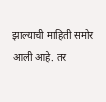झाल्याची माहिती समोर आली आहे. तर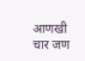आणखी चार जण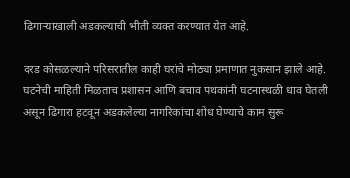ढिगाऱ्याखाली अडकल्याची भीती व्यक्त करण्यात येत आहे.

दरड कोसळल्याने परिसरातील काही घरांचे मोठ्या प्रमाणात नुकसान झाले आहे. घटनेची माहिती मिळताच प्रशासन आणि बचाव पथकांनी घटनास्थळी धाव घेतली असून ढिगारा हटवून अडकलेल्या नागरिकांचा शोध घेण्याचे काम सुरू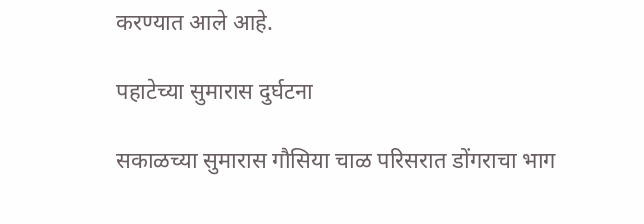करण्यात आले आहे.

पहाटेच्या सुमारास दुर्घटना

सकाळच्या सुमारास गौसिया चाळ परिसरात डोंगराचा भाग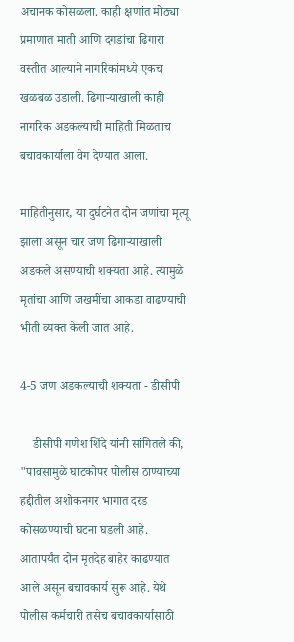अचानक कोसळला. काही क्षणांत मोठ्या प्रमाणात माती आणि दगडांचा ढिगारा वस्तीत आल्याने नागरिकांमध्ये एकच खळबळ उडाली. ढिगाऱ्याखाली काही नागरिक अडकल्याची माहिती मिळताच बचावकार्याला वेग देण्यात आला.

माहितीनुसार, या दुर्घटनेत दोन जणांचा मृत्यू झाला असून चार जण ढिगाऱ्याखाली अडकले असण्याची शक्यता आहे. त्यामुळे मृतांचा आणि जखमींचा आकडा वाढण्याची भीती व्यक्त केली जात आहे.

4-5 जण अडकल्याची शक्यता - डीसीपी

    डीसीपी गणेश शिंदे यांनी सांगितले की, "पावसामुळे घाटकोपर पोलीस ठाण्याच्या हद्दीतील अशोकनगर भागात दरड कोसळण्याची घटना घडली आहे. आतापर्यंत दोन मृतदेह बाहेर काढण्यात आले असून बचावकार्य सुरू आहे. येथे पोलीस कर्मचारी तसेच बचावकार्यासाठी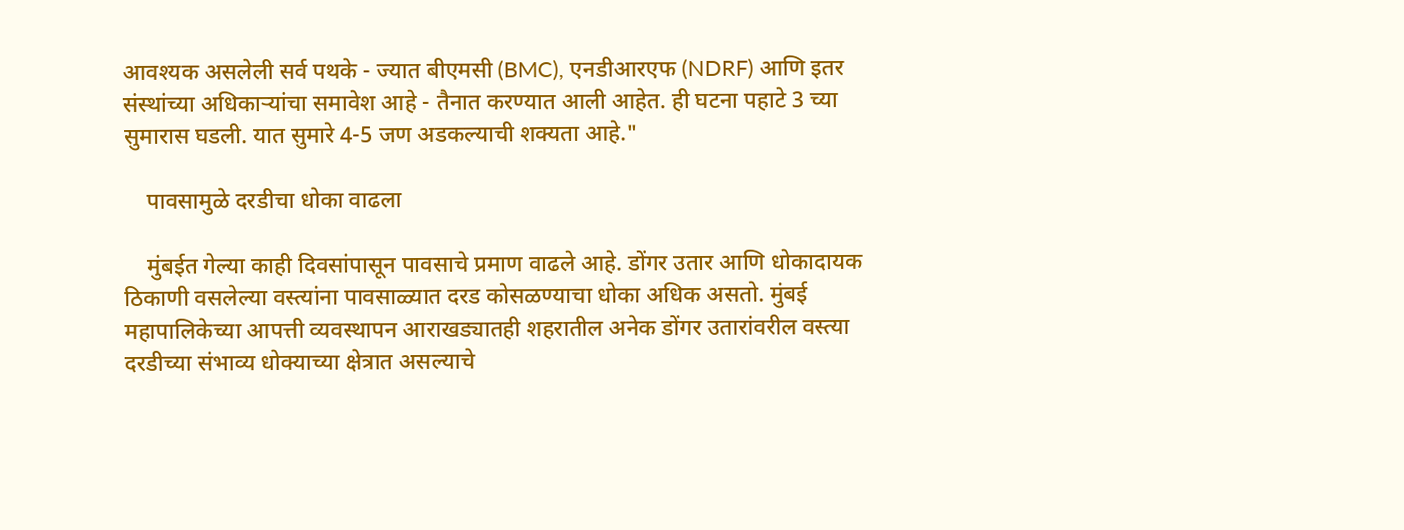आवश्यक असलेली सर्व पथके - ज्यात बीएमसी (BMC), एनडीआरएफ (NDRF) आणि इतर संस्थांच्या अधिकाऱ्यांचा समावेश आहे - तैनात करण्यात आली आहेत. ही घटना पहाटे 3 च्या सुमारास घडली. यात सुमारे 4-5 जण अडकल्याची शक्यता आहे."

    पावसामुळे दरडीचा धोका वाढला

    मुंबईत गेल्या काही दिवसांपासून पावसाचे प्रमाण वाढले आहे. डोंगर उतार आणि धोकादायक ठिकाणी वसलेल्या वस्त्यांना पावसाळ्यात दरड कोसळण्याचा धोका अधिक असतो. मुंबई महापालिकेच्या आपत्ती व्यवस्थापन आराखड्यातही शहरातील अनेक डोंगर उतारांवरील वस्त्या दरडीच्या संभाव्य धोक्याच्या क्षेत्रात असल्याचे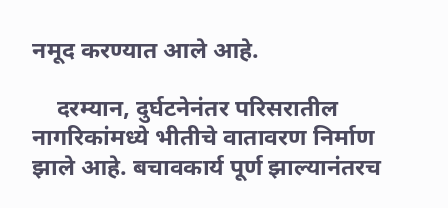नमूद करण्यात आले आहे.

    दरम्यान, दुर्घटनेनंतर परिसरातील नागरिकांमध्ये भीतीचे वातावरण निर्माण झाले आहे. बचावकार्य पूर्ण झाल्यानंतरच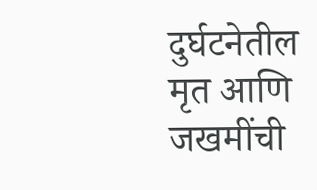दुर्घटनेतील मृत आणि जखमींची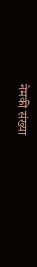नेमकी संख्या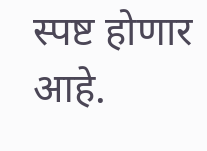स्पष्ट होणार आहे.